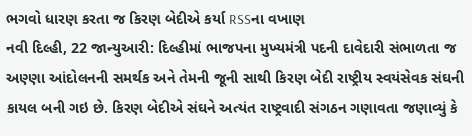ભગવો ધારણ કરતા જ કિરણ બેદીએ કર્યા RSSના વખાણ
નવી દિલ્હી, 22 જાન્યુઆરી: દિલ્હીમાં ભાજપના મુખ્યમંત્રી પદની દાવેદારી સંભાળતા જ અણ્ણા આંદોલનની સમર્થક અને તેમની જૂની સાથી કિરણ બેદી રાષ્ટ્રીય સ્વયંસેવક સંઘની કાયલ બની ગઇ છે. કિરણ બેદીએ સંઘને અત્યંત રાષ્ટ્રવાદી સંગઠન ગણાવતા જણાવ્યું કે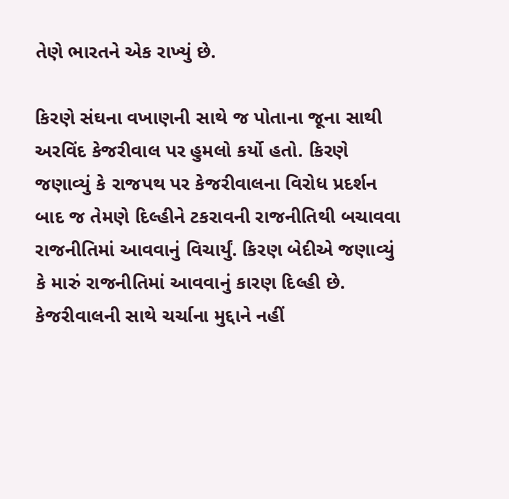તેણે ભારતને એક રાખ્યું છે.

કિરણે સંઘના વખાણની સાથે જ પોતાના જૂના સાથી અરવિંદ કેજરીવાલ પર હુમલો કર્યો હતો. કિરણે જણાવ્યું કે રાજપથ પર કેજરીવાલના વિરોધ પ્રદર્શન બાદ જ તેમણે દિલ્હીને ટકરાવની રાજનીતિથી બચાવવા રાજનીતિમાં આવવાનું વિચાર્યું. કિરણ બેદીએ જણાવ્યું કે મારું રાજનીતિમાં આવવાનું કારણ દિલ્હી છે. કેજરીવાલની સાથે ચર્ચાના મુદ્દાને નહીં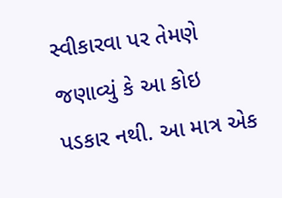સ્વીકારવા પર તેમણે જણાવ્યું કે આ કોઇ પડકાર નથી. આ માત્ર એક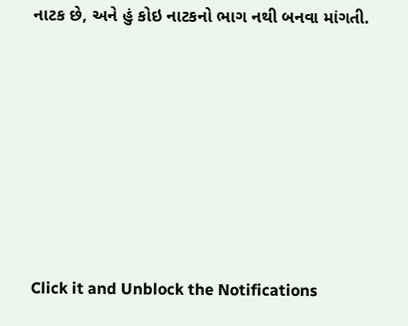નાટક છે, અને હું કોઇ નાટકનો ભાગ નથી બનવા માંગતી.












Click it and Unblock the Notifications